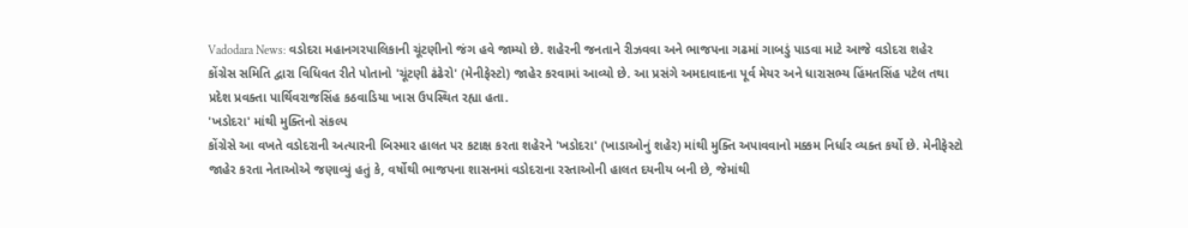Vadodara News: વડોદરા મહાનગરપાલિકાની ચૂંટણીનો જંગ હવે જામ્યો છે. શહેરની જનતાને રીઝવવા અને ભાજપના ગઢમાં ગાબડું પાડવા માટે આજે વડોદરા શહેર કોંગ્રેસ સમિતિ દ્વારા વિધિવત રીતે પોતાનો 'ચૂંટણી ઢંઢેરો' (મેનીફેસ્ટો) જાહેર કરવામાં આવ્યો છે. આ પ્રસંગે અમદાવાદના પૂર્વ મેયર અને ધારાસભ્ય હિંમતસિંહ પટેલ તથા પ્રદેશ પ્રવક્તા પાર્થિવરાજસિંહ કઠવાડિયા ખાસ ઉપસ્થિત રહ્યા હતા.
'ખડોદરા' માંથી મુક્તિનો સંકલ્પ
કોંગ્રેસે આ વખતે વડોદરાની અત્યારની બિસ્માર હાલત પર કટાક્ષ કરતા શહેરને 'ખડોદરા' (ખાડાઓનું શહેર) માંથી મુક્તિ અપાવવાનો મક્કમ નિર્ધાર વ્યક્ત કર્યો છે. મેનીફેસ્ટો જાહેર કરતા નેતાઓએ જણાવ્યું હતું કે, વર્ષોથી ભાજપના શાસનમાં વડોદરાના રસ્તાઓની હાલત દયનીય બની છે, જેમાંથી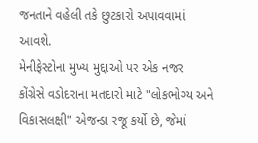જનતાને વહેલી તકે છુટકારો અપાવવામાં આવશે.
મેનીફેસ્ટોના મુખ્ય મુદ્દાઓ પર એક નજર
કોંગ્રેસે વડોદરાના મતદારો માટે "લોકભોગ્ય અને વિકાસલક્ષી" એજન્ડા રજૂ કર્યો છે, જેમાં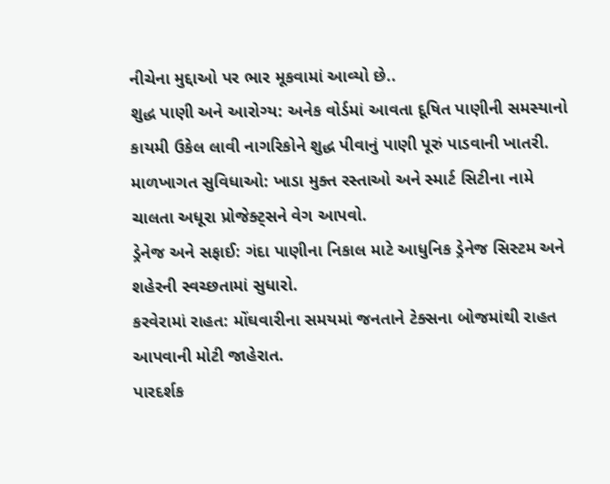નીચેના મુદ્દાઓ પર ભાર મૂકવામાં આવ્યો છે..
શુદ્ધ પાણી અને આરોગ્ય: અનેક વોર્ડમાં આવતા દૂષિત પાણીની સમસ્યાનો કાયમી ઉકેલ લાવી નાગરિકોને શુદ્ધ પીવાનું પાણી પૂરું પાડવાની ખાતરી.
માળખાગત સુવિધાઓ: ખાડા મુક્ત રસ્તાઓ અને સ્માર્ટ સિટીના નામે ચાલતા અધૂરા પ્રોજેક્ટ્સને વેગ આપવો.
ડ્રેનેજ અને સફાઈ: ગંદા પાણીના નિકાલ માટે આધુનિક ડ્રેનેજ સિસ્ટમ અને શહેરની સ્વચ્છતામાં સુધારો.
કરવેરામાં રાહત: મોંઘવારીના સમયમાં જનતાને ટેક્સના બોજમાંથી રાહત આપવાની મોટી જાહેરાત.
પારદર્શક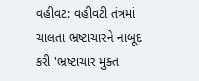વહીવટ: વહીવટી તંત્રમાં ચાલતા ભ્રષ્ટાચારને નાબૂદ કરી 'ભ્રષ્ટાચાર મુક્ત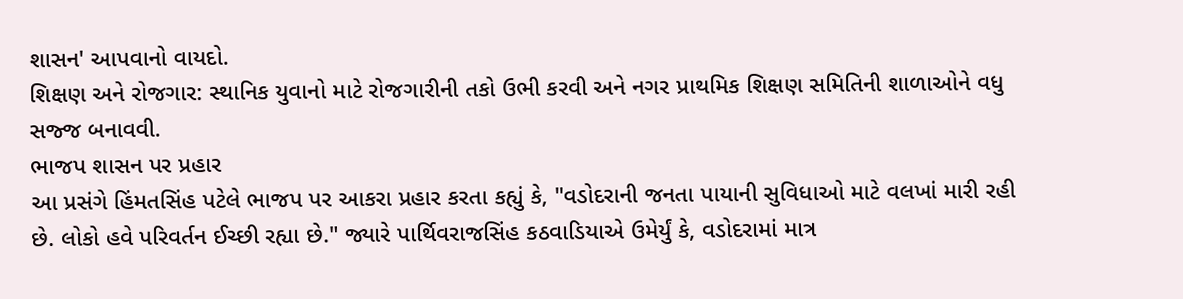શાસન' આપવાનો વાયદો.
શિક્ષણ અને રોજગાર: સ્થાનિક યુવાનો માટે રોજગારીની તકો ઉભી કરવી અને નગર પ્રાથમિક શિક્ષણ સમિતિની શાળાઓને વધુ સજ્જ બનાવવી.
ભાજપ શાસન પર પ્રહાર
આ પ્રસંગે હિંમતસિંહ પટેલે ભાજપ પર આકરા પ્રહાર કરતા કહ્યું કે, "વડોદરાની જનતા પાયાની સુવિધાઓ માટે વલખાં મારી રહી છે. લોકો હવે પરિવર્તન ઈચ્છી રહ્યા છે." જ્યારે પાર્થિવરાજસિંહ કઠવાડિયાએ ઉમેર્યું કે, વડોદરામાં માત્ર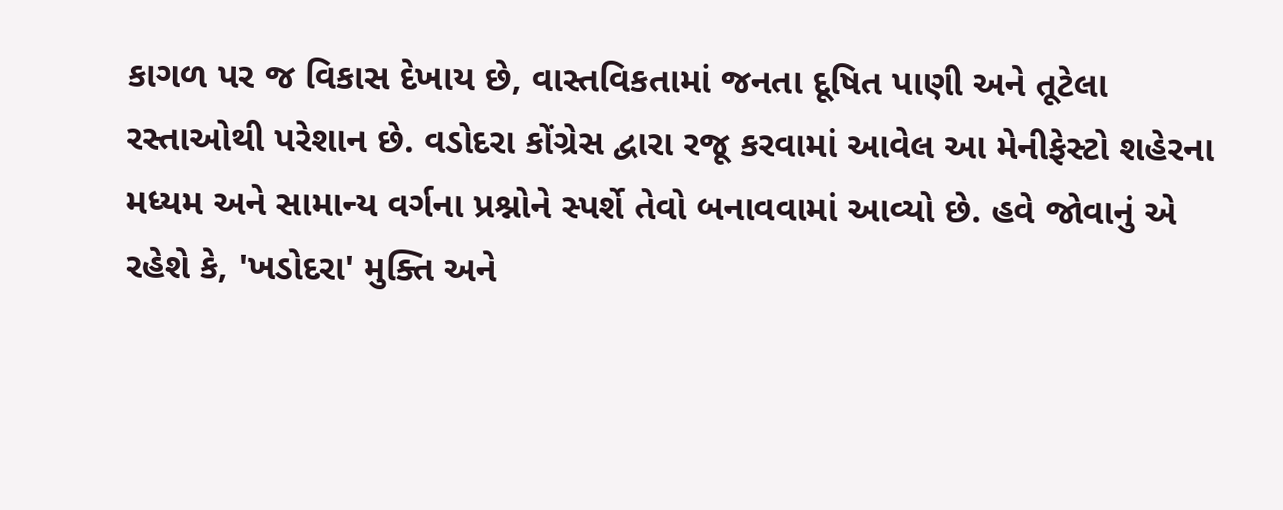કાગળ પર જ વિકાસ દેખાય છે, વાસ્તવિકતામાં જનતા દૂષિત પાણી અને તૂટેલા રસ્તાઓથી પરેશાન છે. વડોદરા કોંગ્રેસ દ્વારા રજૂ કરવામાં આવેલ આ મેનીફેસ્ટો શહેરના મધ્યમ અને સામાન્ય વર્ગના પ્રશ્નોને સ્પર્શે તેવો બનાવવામાં આવ્યો છે. હવે જોવાનું એ રહેશે કે, 'ખડોદરા' મુક્તિ અને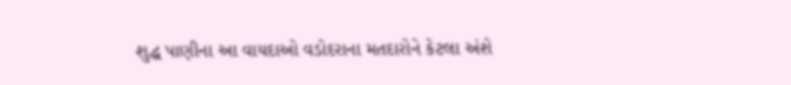શુદ્ધ પાણીના આ વાયદાઓ વડોદરાના મતદારોને કેટલા અંશે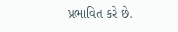પ્રભાવિત કરે છે.